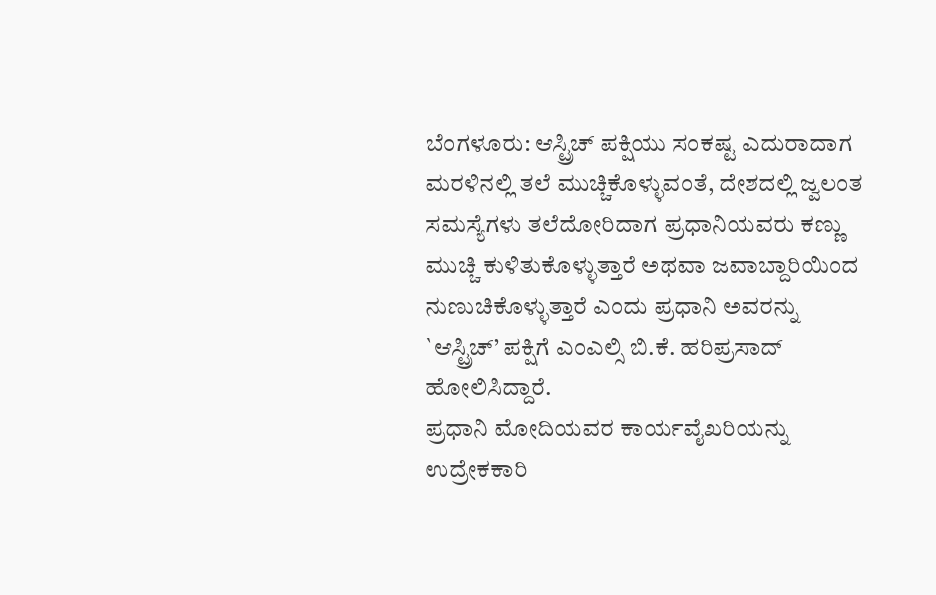ಬೆಂಗಳೂರು: ಆಸ್ಟ್ರಿಚ್ ಪಕ್ಷಿಯು ಸಂಕಷ್ಟ ಎದುರಾದಾಗ ಮರಳಿನಲ್ಲಿ ತಲೆ ಮುಚ್ಚಿಕೊಳ್ಳುವಂತೆ, ದೇಶದಲ್ಲಿ ಜ್ವಲಂತ ಸಮಸ್ಯೆಗಳು ತಲೆದೋರಿದಾಗ ಪ್ರಧಾನಿಯವರು ಕಣ್ಣು ಮುಚ್ಚಿ ಕುಳಿತುಕೊಳ್ಳುತ್ತಾರೆ ಅಥವಾ ಜವಾಬ್ದಾರಿಯಿಂದ ನುಣುಚಿಕೊಳ್ಳುತ್ತಾರೆ ಎಂದು ಪ್ರಧಾನಿ ಅವರನ್ನು `ಆಸ್ಟ್ರಿಚ್’ ಪಕ್ಷಿಗೆ ಎಂಎಲ್ಸಿ ಬಿ.ಕೆ. ಹರಿಪ್ರಸಾದ್ ಹೋಲಿಸಿದ್ದಾರೆ.
ಪ್ರಧಾನಿ ಮೋದಿಯವರ ಕಾರ್ಯವೈಖರಿಯನ್ನು ಉದ್ರೇಕಕಾರಿ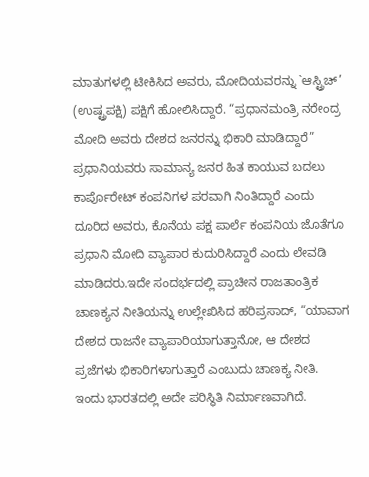ಮಾತುಗಳಲ್ಲಿ ಟೀಕಿಸಿದ ಅವರು, ಮೋದಿಯವರನ್ನು `ಆಸ್ಟ್ರಿಚ್’ (ಉಷ್ಟ್ರಪಕ್ಷಿ) ಪಕ್ಷಿಗೆ ಹೋಲಿಸಿದ್ದಾರೆ. “ಪ್ರಧಾನಮಂತ್ರಿ ನರೇಂದ್ರ ಮೋದಿ ಅವರು ದೇಶದ ಜನರನ್ನು ಭಿಕಾರಿ ಮಾಡಿದ್ದಾರೆ” ಪ್ರಧಾನಿಯವರು ಸಾಮಾನ್ಯ ಜನರ ಹಿತ ಕಾಯುವ ಬದಲು ಕಾರ್ಪೊರೇಟ್ ಕಂಪನಿಗಳ ಪರವಾಗಿ ನಿಂತಿದ್ದಾರೆ ಎಂದು ದೂರಿದ ಅವರು, ಕೊನೆಯ ಪಕ್ಷ ಪಾರ್ಲೆ ಕಂಪನಿಯ ಜೊತೆಗೂ ಪ್ರಧಾನಿ ಮೋದಿ ವ್ಯಾಪಾರ ಕುದುರಿಸಿದ್ದಾರೆ ಎಂದು ಲೇವಡಿ ಮಾಡಿದರು.ಇದೇ ಸಂದರ್ಭದಲ್ಲಿ ಪ್ರಾಚೀನ ರಾಜತಾಂತ್ರಿಕ ಚಾಣಕ್ಯನ ನೀತಿಯನ್ನು ಉಲ್ಲೇಖಿಸಿದ ಹರಿಪ್ರಸಾದ್, “ಯಾವಾಗ ದೇಶದ ರಾಜನೇ ವ್ಯಾಪಾರಿಯಾಗುತ್ತಾನೋ, ಆ ದೇಶದ ಪ್ರಜೆಗಳು ಭಿಕಾರಿಗಳಾಗುತ್ತಾರೆ ಎಂಬುದು ಚಾಣಕ್ಯ ನೀತಿ. ಇಂದು ಭಾರತದಲ್ಲಿ ಅದೇ ಪರಿಸ್ಥಿತಿ ನಿರ್ಮಾಣವಾಗಿದೆ.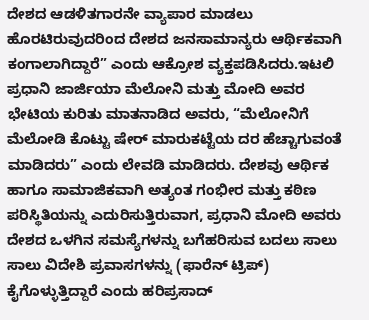ದೇಶದ ಆಡಳಿತಗಾರನೇ ವ್ಯಾಪಾರ ಮಾಡಲು ಹೊರಟಿರುವುದರಿಂದ ದೇಶದ ಜನಸಾಮಾನ್ಯರು ಆರ್ಥಿಕವಾಗಿ ಕಂಗಾಲಾಗಿದ್ದಾರೆ” ಎಂದು ಆಕ್ರೋಶ ವ್ಯಕ್ತಪಡಿಸಿದರು.ಇಟಲಿ ಪ್ರಧಾನಿ ಜಾರ್ಜಿಯಾ ಮೆಲೋನಿ ಮತ್ತು ಮೋದಿ ಅವರ ಭೇಟಿಯ ಕುರಿತು ಮಾತನಾಡಿದ ಅವರು, “ಮೆಲೋನಿಗೆ ಮೆಲೋಡಿ ಕೊಟ್ಟು ಷೇರ್ ಮಾರುಕಟ್ಟೆಯ ದರ ಹೆಚ್ಚಾಗುವಂತೆ ಮಾಡಿದರು” ಎಂದು ಲೇವಡಿ ಮಾಡಿದರು. ದೇಶವು ಆರ್ಥಿಕ ಹಾಗೂ ಸಾಮಾಜಿಕವಾಗಿ ಅತ್ಯಂತ ಗಂಭೀರ ಮತ್ತು ಕಠಿಣ ಪರಿಸ್ಥಿತಿಯನ್ನು ಎದುರಿಸುತ್ತಿರುವಾಗ, ಪ್ರಧಾನಿ ಮೋದಿ ಅವರು ದೇಶದ ಒಳಗಿನ ಸಮಸ್ಯೆಗಳನ್ನು ಬಗೆಹರಿಸುವ ಬದಲು ಸಾಲು ಸಾಲು ವಿದೇಶಿ ಪ್ರವಾಸಗಳನ್ನು (ಫಾರೆನ್ ಟ್ರಿಪ್) ಕೈಗೊಳ್ಳುತ್ತಿದ್ದಾರೆ ಎಂದು ಹರಿಪ್ರಸಾದ್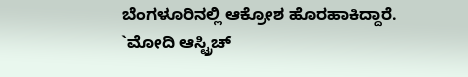ಬೆಂಗಳೂರಿನಲ್ಲಿ ಆಕ್ರೋಶ ಹೊರಹಾಕಿದ್ದಾರೆ.
`ಮೋದಿ ಆಸ್ಟ್ರಿಚ್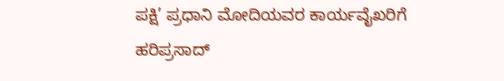ಪಕ್ಷಿ’ ಪ್ರಧಾನಿ ಮೋದಿಯವರ ಕಾರ್ಯವೈಖರಿಗೆ ಹರಿಪ್ರಸಾದ್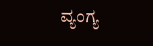ವ್ಯಂಗ್ಯ